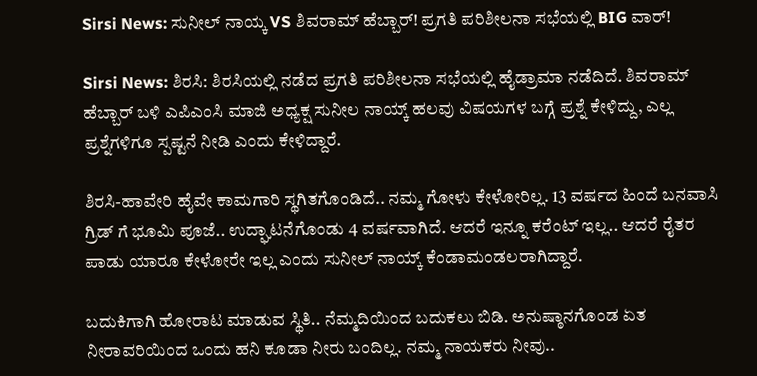Sirsi News: ಸುನೀಲ್ ನಾಯ್ಕ VS ಶಿವರಾಮ್ ಹೆಬ್ಬಾರ್! ಪ್ರಗತಿ ಪರಿಶೀಲನಾ ಸಭೆಯಲ್ಲಿ BIG ವಾರ್!

Sirsi News: ಶಿರಸಿ: ಶಿರಸಿಯಲ್ಲಿ ನಡೆದ ಪ್ರಗತಿ ಪರಿಶೀಲನಾ ಸಭೆಯಲ್ಲಿ ಹೈಡ್ರಾಮಾ ನಡೆದಿದೆ. ಶಿವರಾಮ್ ಹೆಬ್ಬಾರ್ ಬಳಿ ಎಪಿಎಂಸಿ ಮಾಜಿ ಅಧ್ಯಕ್ಷ ಸುನೀಲ ನಾಯ್ಕ್ ಹಲವು ವಿಷಯಗಳ ಬಗ್ಗೆ ಪ್ರಶ್ನೆ ಕೇಳಿದ್ದು, ಎಲ್ಲ ಪ್ರಶ್ನೆಗಳಿಗೂ ಸ್ಪಷ್ಟನೆ ನೀಡಿ ಎಂದು ಕೇಳಿದ್ದಾರೆ.

ಶಿರಸಿ-ಹಾವೇರಿ ಹೈವೇ ಕಾಮಗಾರಿ ಸ್ಥಗಿತಗೊಂಡಿದೆ.. ನಮ್ಮ ಗೋಳು ಕೇಳೋರಿಲ್ಲ. 13 ವರ್ಷದ ಹಿಂದೆ ಬನವಾಸಿ ಗ್ರಿಡ್ ಗೆ ಭೂಮಿ ಪೂಜೆ.. ಉದ್ಘಾಟನೆಗೊಂಡು 4 ವರ್ಷವಾಗಿದೆ. ಆದರೆ ಇನ್ನೂ ಕರೆಂಟ್ ಇಲ್ಲ.. ಆದರೆ ರೈತರ ಪಾಡು ಯಾರೂ ಕೇಳೋರೇ ಇಲ್ಲ ಎಂದು ಸುನೀಲ್ ನಾಯ್ಕ್ ಕೆಂಡಾಮಂಡಲರಾಗಿದ್ದಾರೆ.

ಬದುಕಿಗಾಗಿ ಹೋರಾಟ ಮಾಡುವ ಸ್ಥಿತಿ.. ನೆಮ್ಮದಿಯಿಂದ ಬದುಕಲು ಬಿಡಿ. ಅನುಷ್ಠಾನಗೊಂಡ ಏತ ನೀರಾವರಿಯಿಂದ ಒಂದು ಹನಿ ಕೂಡಾ ನೀರು ಬಂದಿಲ್ಲ. ನಮ್ಮ ನಾಯಕರು ನೀವು..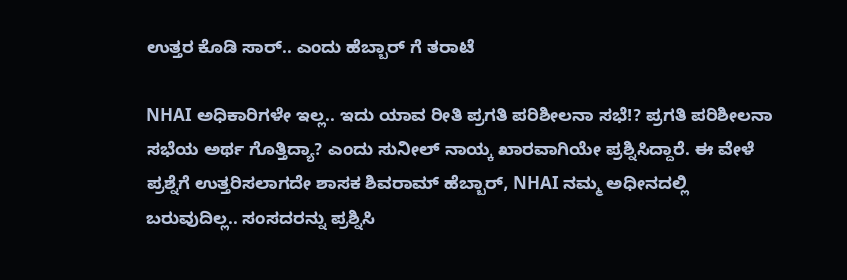ಉತ್ತರ ಕೊಡಿ ಸಾರ್.. ಎಂದು ಹೆಬ್ಬಾರ್ ಗೆ ತರಾಟೆ

NHAI ಅಧಿಕಾರಿಗಳೇ ಇಲ್ಲ.. ಇದು ಯಾವ ರೀತಿ ಪ್ರಗತಿ ಪರಿಶೀಲನಾ ಸಭೆ!? ಪ್ರಗತಿ ಪರಿಶೀಲನಾ ಸಭೆಯ ಅರ್ಥ ಗೊತ್ತಿದ್ಯಾ? ಎಂದು ಸುನೀಲ್ ನಾಯ್ಕ ಖಾರವಾಗಿಯೇ ಪ್ರಶ್ನಿಸಿದ್ದಾರೆ. ಈ ವೇಳೆ ಪ್ರಶ್ನೆಗೆ ಉತ್ತರಿಸಲಾಗದೇ ಶಾಸಕ ಶಿವರಾಮ್ ಹೆಬ್ಬಾರ್, NHAI ನಮ್ಮ ಅಧೀನದಲ್ಲಿ ಬರುವುದಿಲ್ಲ.. ಸಂಸದರನ್ನು ಪ್ರಶ್ನಿಸಿ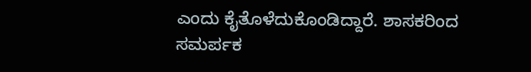ಎಂದು ಕೈತೊಳೆದುಕೊಂಡಿದ್ದಾರೆ. ಶಾಸಕರಿಂದ ಸಮರ್ಪಕ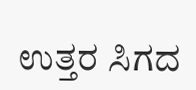ಉತ್ತರ ಸಿಗದ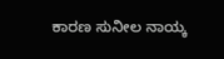ಕಾರಣ ಸುನೀಲ ನಾಯ್ಕ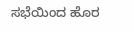ಸಭೆಯಿಂದ ಹೊರ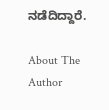ನಡೆದಿದ್ದಾರೆ.

About The Author